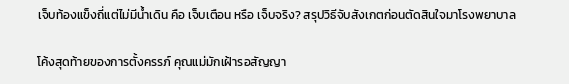เจ็บท้องแข็งถี่แต่ไม่มีน้ำเดิน คือ เจ็บเตือน หรือ เจ็บจริง? สรุปวิธีจับสังเกตก่อนตัดสินใจมาโรงพยาบาล

โค้งสุดท้ายของการตั้งครรภ์ คุณแม่มักเฝ้ารอสัญญา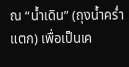ณ “น้ำเดิน” (ถุงน้ำคร่ำแตก) เพื่อเป็นเค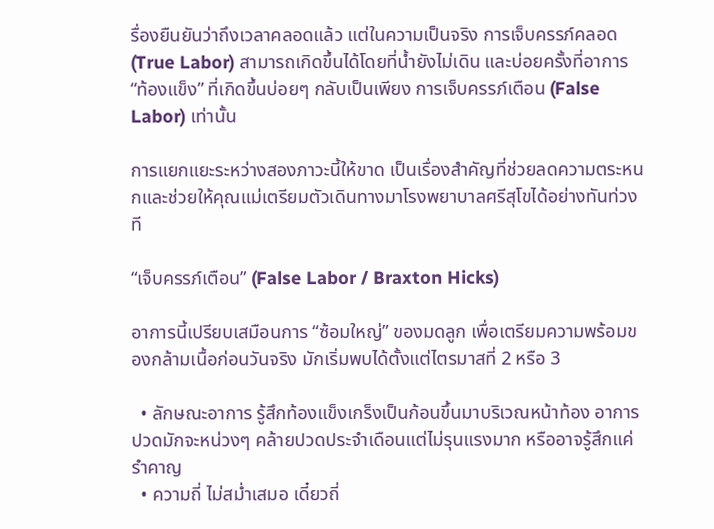รื่องยืนยันว่าถึงเวลาคลอดแล้ว แต่ในความเป็นจริง การเจ็บครรภ์คลอด (True Labor) สามารถเกิดขึ้นได้โดยที่น้ำยังไม่เดิน และบ่อยครั้งที่อาการ “ท้องแข็ง” ที่เกิดขึ้นบ่อยๆ กลับเป็นเพียง การเจ็บครรภ์เตือน (False Labor) เท่านั้น

การแยกแยะระหว่างสองภาวะนี้ให้ขาด เป็นเรื่องสำคัญที่ช่วยลดความตระหนกและช่วยให้คุณแม่เตรียมตัวเดินทางมาโรงพยาบาลศรีสุโขได้อย่างทันท่วงที

“เจ็บครรภ์เตือน” (False Labor / Braxton Hicks)

อาการนี้เปรียบเสมือนการ “ซ้อมใหญ่” ของมดลูก เพื่อเตรียมความพร้อมของกล้ามเนื้อก่อนวันจริง มักเริ่มพบได้ตั้งแต่ไตรมาสที่ 2 หรือ 3

  • ลักษณะอาการ รู้สึกท้องแข็งเกร็งเป็นก้อนขึ้นมาบริเวณหน้าท้อง อาการปวดมักจะหน่วงๆ คล้ายปวดประจำเดือนแต่ไม่รุนแรงมาก หรืออาจรู้สึกแค่รำคาญ
  • ความถี่ ไม่สม่ำเสมอ เดี๋ยวถี่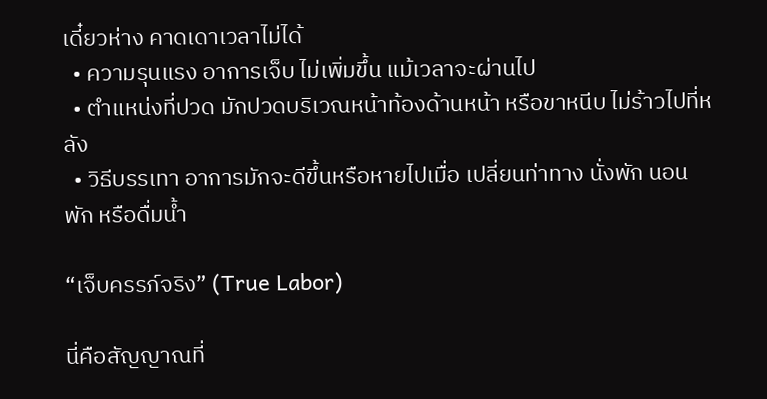เดี๋ยวห่าง คาดเดาเวลาไม่ได้
  • ความรุนแรง อาการเจ็บ ไม่เพิ่มขึ้น แม้เวลาจะผ่านไป
  • ตำแหน่งที่ปวด มักปวดบริเวณหน้าท้องด้านหน้า หรือขาหนีบ ไม่ร้าวไปที่หลัง
  • วิธีบรรเทา อาการมักจะดีขึ้นหรือหายไปเมื่อ เปลี่ยนท่าทาง นั่งพัก นอนพัก หรือดื่มน้ำ

“เจ็บครรภ์จริง” (True Labor)

นี่คือสัญญาณที่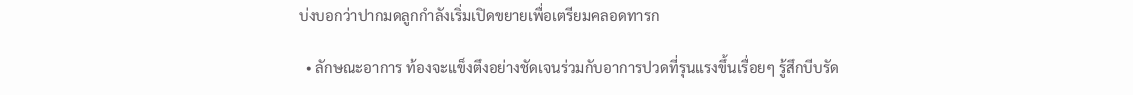บ่งบอกว่าปากมดลูกกำลังเริ่มเปิดขยายเพื่อเตรียมคลอดทารก

  • ลักษณะอาการ ท้องจะแข็งตึงอย่างชัดเจนร่วมกับอาการปวดที่รุนแรงขึ้นเรื่อยๆ รู้สึกบีบรัด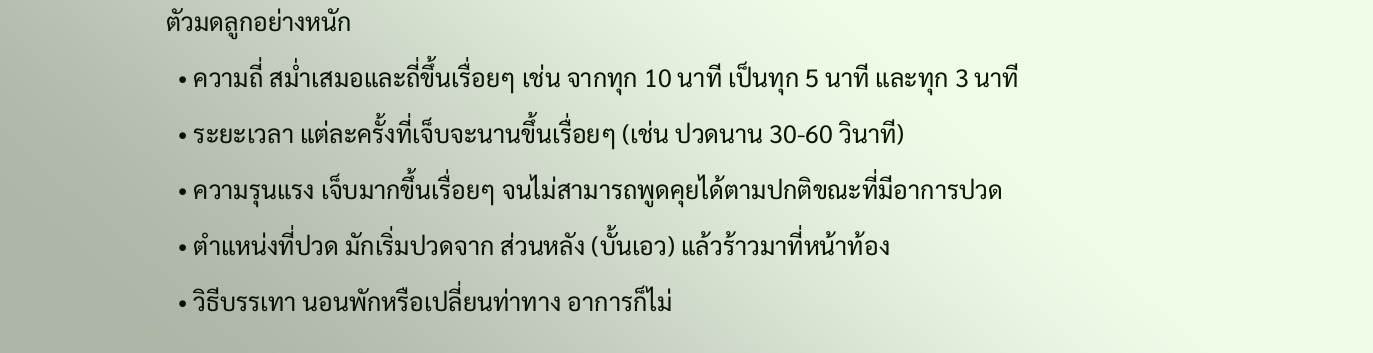ตัวมดลูกอย่างหนัก
  • ความถี่ สม่ำเสมอและถี่ขึ้นเรื่อยๆ เช่น จากทุก 10 นาที เป็นทุก 5 นาที และทุก 3 นาที
  • ระยะเวลา แต่ละครั้งที่เจ็บจะนานขึ้นเรื่อยๆ (เช่น ปวดนาน 30-60 วินาที)
  • ความรุนแรง เจ็บมากขึ้นเรื่อยๆ จนไม่สามารถพูดคุยได้ตามปกติขณะที่มีอาการปวด
  • ตำแหน่งที่ปวด มักเริ่มปวดจาก ส่วนหลัง (บั้นเอว) แล้วร้าวมาที่หน้าท้อง
  • วิธีบรรเทา นอนพักหรือเปลี่ยนท่าทาง อาการก็ไม่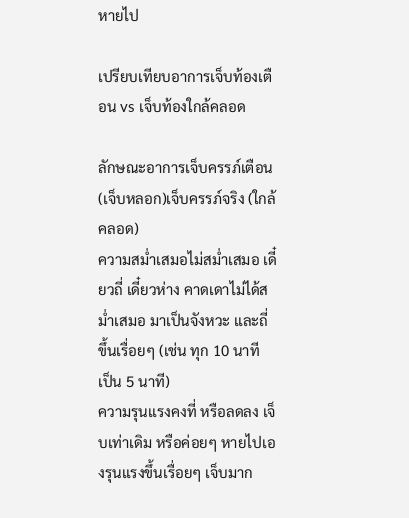หายไป

เปรียบเทียบอาการเจ็บท้องเตือน vs เจ็บท้องใกล้คลอด

ลักษณะอาการเจ็บครรภ์เตือน (เจ็บหลอก)เจ็บครรภ์จริง (ใกล้คลอด)
ความสม่ำเสมอไม่สม่ำเสมอ เดี๋ยวถี่ เดี๋ยวห่าง คาดเดาไม่ได้สม่ำเสมอ มาเป็นจังหวะ และถี่ขึ้นเรื่อยๆ (เช่น ทุก 10 นาที เป็น 5 นาที)
ความรุนแรงคงที่ หรือลดลง เจ็บเท่าเดิม หรือค่อยๆ หายไปเองรุนแรงขึ้นเรื่อยๆ เจ็บมาก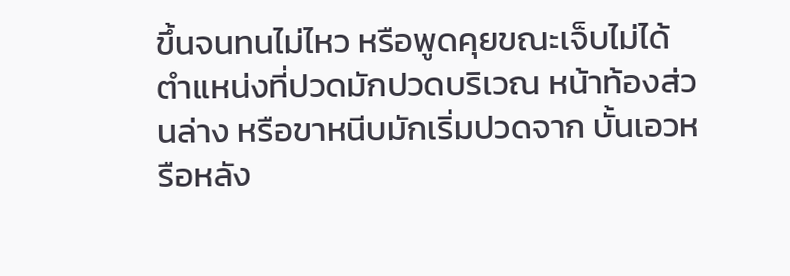ขึ้นจนทนไม่ไหว หรือพูดคุยขณะเจ็บไม่ได้
ตำแหน่งที่ปวดมักปวดบริเวณ หน้าท้องส่วนล่าง หรือขาหนีบมักเริ่มปวดจาก บั้นเอวหรือหลัง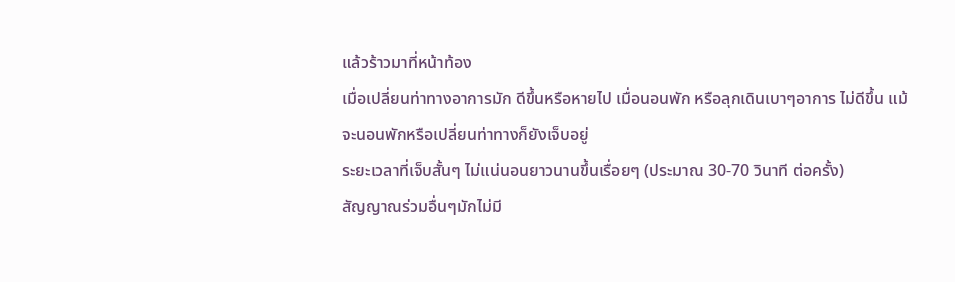แล้วร้าวมาที่หน้าท้อง
เมื่อเปลี่ยนท่าทางอาการมัก ดีขึ้นหรือหายไป เมื่อนอนพัก หรือลุกเดินเบาๆอาการ ไม่ดีขึ้น แม้จะนอนพักหรือเปลี่ยนท่าทางก็ยังเจ็บอยู่
ระยะเวลาที่เจ็บสั้นๆ ไม่แน่นอนยาวนานขึ้นเรื่อยๆ (ประมาณ 30-70 วินาที ต่อครั้ง)
สัญญาณร่วมอื่นๆมักไม่มี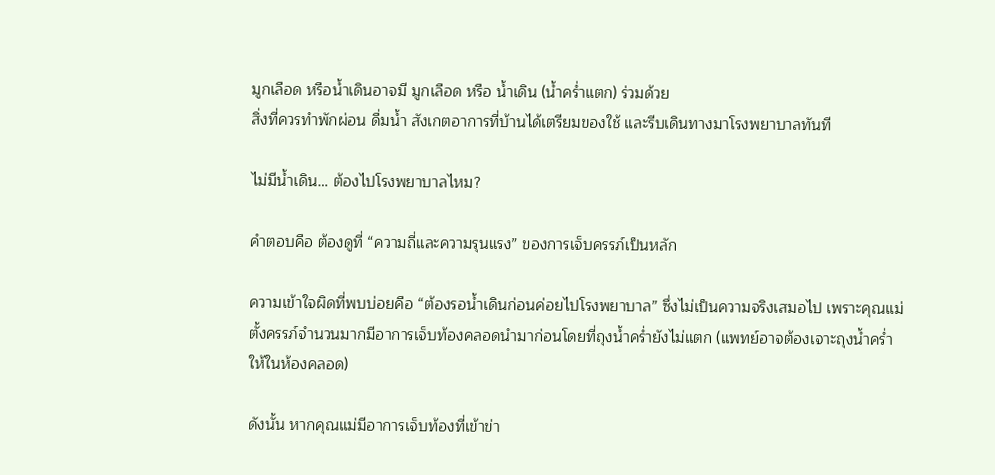มูกเลือด หรือน้ำเดินอาจมี มูกเลือด หรือ น้ำเดิน (น้ำคร่ำแตก) ร่วมด้วย
สิ่งที่ควรทำพักผ่อน ดื่มน้ำ สังเกตอาการที่บ้านได้เตรียมของใช้ และรีบเดินทางมาโรงพยาบาลทันที

ไม่มีน้ำเดิน… ต้องไปโรงพยาบาลไหม?

คำตอบคือ ต้องดูที่ “ความถี่และความรุนแรง” ของการเจ็บครรภ์เป็นหลัก

ความเข้าใจผิดที่พบบ่อยคือ “ต้องรอน้ำเดินก่อนค่อยไปโรงพยาบาล” ซึ่งไม่เป็นความจริงเสมอไป เพราะคุณแม่ตั้งครรภ์จำนวนมากมีอาการเจ็บท้องคลอดนำมาก่อนโดยที่ถุงน้ำคร่ำยังไม่แตก (แพทย์อาจต้องเจาะถุงน้ำคร่ำให้ในห้องคลอด)

ดังนั้น หากคุณแม่มีอาการเจ็บท้องที่เข้าข่า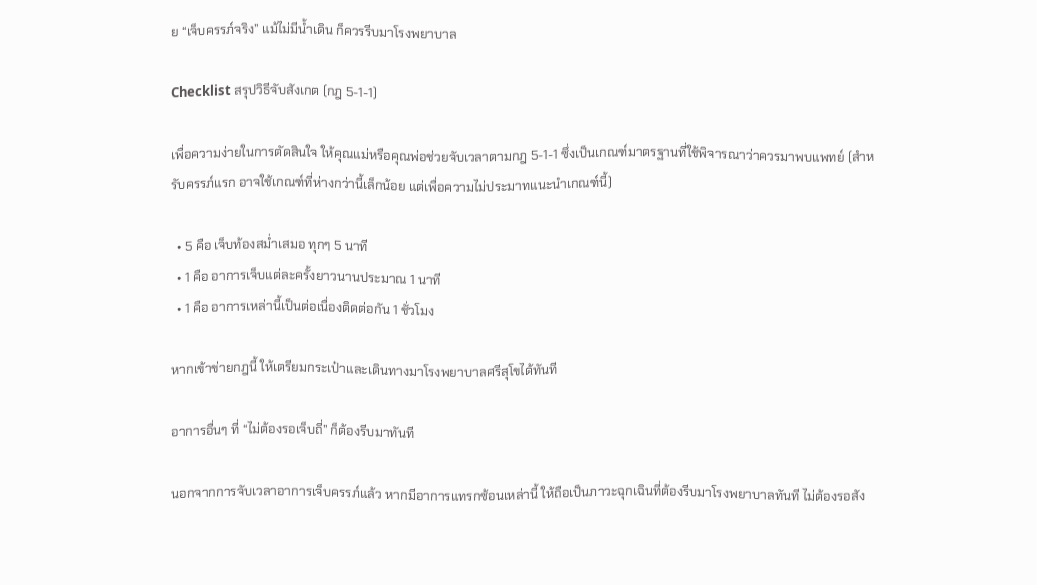ย “เจ็บครรภ์จริง” แม้ไม่มีน้ำเดิน ก็ควรรีบมาโรงพยาบาล

Checklist สรุปวิธีจับสังเกต (กฎ 5-1-1)

เพื่อความง่ายในการตัดสินใจ ให้คุณแม่หรือคุณพ่อช่วยจับเวลาตามกฎ 5-1-1 ซึ่งเป็นเกณฑ์มาตรฐานที่ใช้พิจารณาว่าควรมาพบแพทย์ (สำหรับครรภ์แรก อาจใช้เกณฑ์ที่ห่างกว่านี้เล็กน้อย แต่เพื่อความไม่ประมาทแนะนำเกณฑ์นี้)

  • 5 คือ เจ็บท้องสม่ำเสมอ ทุกๆ 5 นาที
  • 1 คือ อาการเจ็บแต่ละครั้งยาวนานประมาณ 1 นาที
  • 1 คือ อาการเหล่านี้เป็นต่อเนื่องติดต่อกัน 1 ชั่วโมง

หากเข้าข่ายกฎนี้ ให้เตรียมกระเป๋าและเดินทางมาโรงพยาบาลศรีสุโขได้ทันที

อาการอื่นๆ ที่ “ไม่ต้องรอเจ็บถี่” ก็ต้องรีบมาทันที

นอกจากการจับเวลาอาการเจ็บครรภ์แล้ว หากมีอาการแทรกซ้อนเหล่านี้ ให้ถือเป็นภาวะฉุกเฉินที่ต้องรีบมาโรงพยาบาลทันที ไม่ต้องรอสัง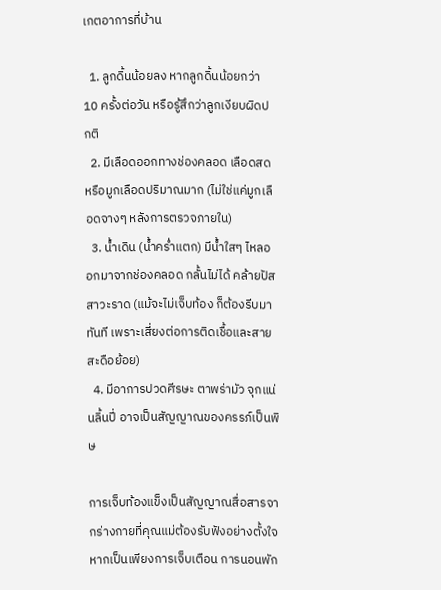เกตอาการที่บ้าน

  1. ลูกดิ้นน้อยลง หากลูกดิ้นน้อยกว่า 10 ครั้งต่อวัน หรือรู้สึกว่าลูกเงียบผิดปกติ
  2. มีเลือดออกทางช่องคลอด เลือดสด หรือมูกเลือดปริมาณมาก (ไม่ใช่แค่มูกเลือดจางๆ หลังการตรวจภายใน)
  3. น้ำเดิน (น้ำคร่ำแตก) มีน้ำใสๆ ไหลออกมาจากช่องคลอด กลั้นไม่ได้ คล้ายปัสสาวะราด (แม้จะไม่เจ็บท้อง ก็ต้องรีบมาทันที เพราะเสี่ยงต่อการติดเชื้อและสายสะดือย้อย)
  4. มีอาการปวดศีรษะ ตาพร่ามัว จุกแน่นลิ้นปี่ อาจเป็นสัญญาณของครรภ์เป็นพิษ

การเจ็บท้องแข็งเป็นสัญญาณสื่อสารจากร่างกายที่คุณแม่ต้องรับฟังอย่างตั้งใจ หากเป็นเพียงการเจ็บเตือน การนอนพัก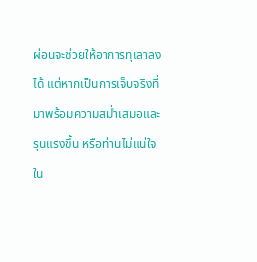ผ่อนจะช่วยให้อาการทุเลาลงได้ แต่หากเป็นการเจ็บจริงที่มาพร้อมความสม่ำเสมอและรุนแรงขึ้น หรือท่านไม่แน่ใจใน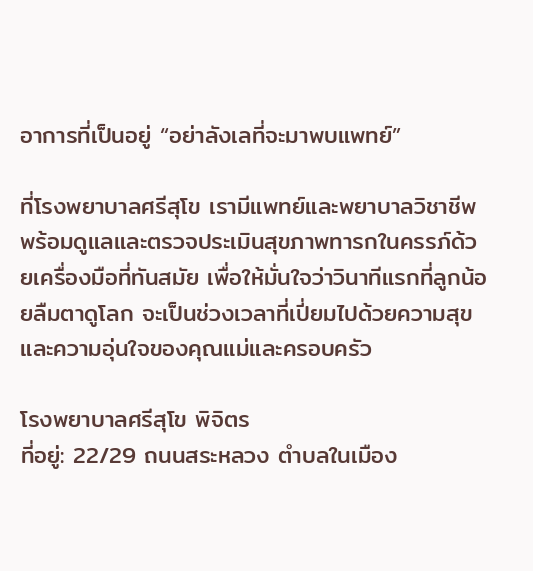อาการที่เป็นอยู่ “อย่าลังเลที่จะมาพบแพทย์”

ที่โรงพยาบาลศรีสุโข เรามีแพทย์และพยาบาลวิชาชีพ พร้อมดูแลและตรวจประเมินสุขภาพทารกในครรภ์ด้วยเครื่องมือที่ทันสมัย เพื่อให้มั่นใจว่าวินาทีแรกที่ลูกน้อยลืมตาดูโลก จะเป็นช่วงเวลาที่เปี่ยมไปด้วยความสุขและความอุ่นใจของคุณแม่และครอบครัว

โรงพยาบาลศรีสุโข พิจิตร
ที่อยู่: 22/29 ถนนสระหลวง ตำบลในเมือง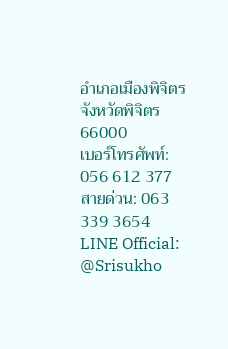อำเภอเมืองพิจิตร จังหวัดพิจิตร 66000
เบอร์โทรศัพท์: 056 612 377
สายด่วน: 063 339 3654
LINE Official: @Srisukho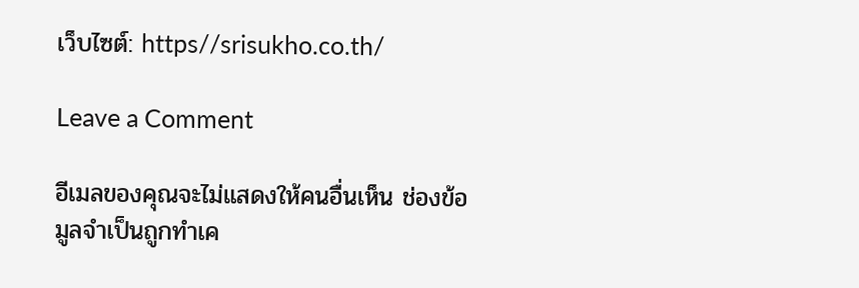เว็บไซต์: https//srisukho.co.th/

Leave a Comment

อีเมลของคุณจะไม่แสดงให้คนอื่นเห็น ช่องข้อมูลจำเป็นถูกทำเค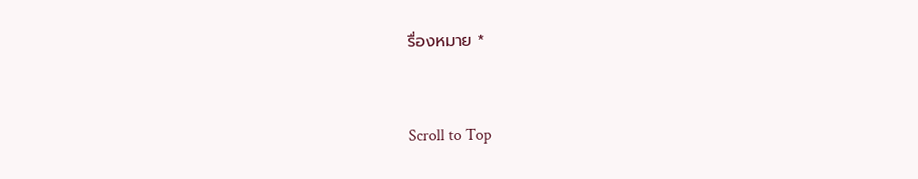รื่องหมาย *


Scroll to Top